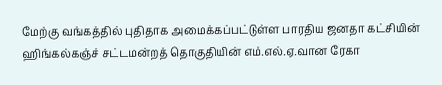மேற்கு வங்கத்தில் புதிதாக அமைக்கப்பட்டுள்ள பாரதிய ஜனதா கட்சியின் ஹிங்கல்கஞ்ச் சட்டமன்றத் தொகுதியின் எம்.எல்.ஏ.வான ரேகா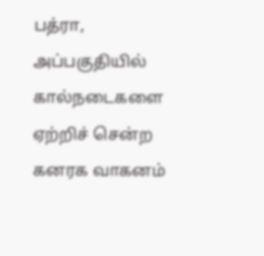பத்ரா, அப்பகுதியில் கால்நடைகளை ஏற்றிச் சென்ற கனரக வாகனம்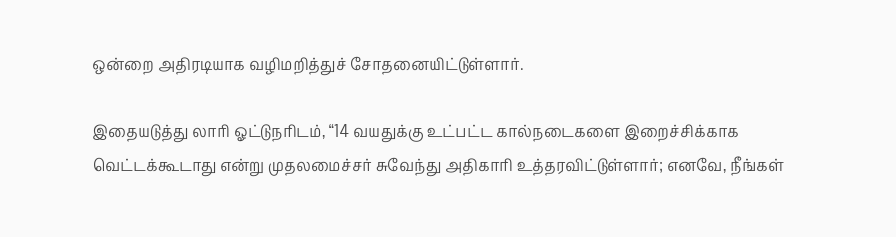ஒன்றை அதிரடியாக வழிமறித்துச் சோதனையிட்டுள்ளார்.

இதையடுத்து லாரி ஓட்டுநரிடம், “14 வயதுக்கு உட்பட்ட கால்நடைகளை இறைச்சிக்காக வெட்டக்கூடாது என்று முதலமைச்சர் சுவேந்து அதிகாரி உத்தரவிட்டுள்ளார்; எனவே, நீங்கள்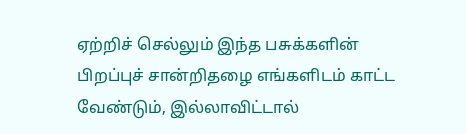ஏற்றிச் செல்லும் இந்த பசுக்களின் பிறப்புச் சான்றிதழை எங்களிடம் காட்ட வேண்டும், இல்லாவிட்டால்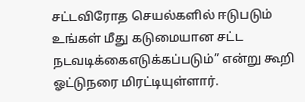சட்டவிரோத செயல்களில் ஈடுபடும் உங்கள் மீது கடுமையான சட்ட நடவடிக்கைஎடுக்கப்படும்” என்று கூறி ஓட்டுநரை மிரட்டியுள்ளார்.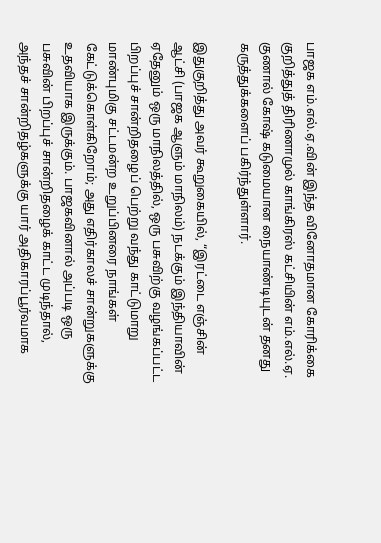பாஜக எம்.எல்.ஏ.வின் இந்த வினோதமான கோரிக்கை குறித்துத் திரிணாமுல் காங்கிரஸ் கட்சியின் எம்.எல்.ஏ. குணால் கோஷ் கடுமையான நையாண்டியுடன் தனது கருத்துக்களைப் பகிர்ந்துள்ளார்.

இதுகுறித்து அவர் கூறுகையில், “இரட்டை எஞ்சின் ஆட்சி (பாஜக ஆளும் மாநிலம்) நடக்கும் இந்தியாவின் ஏதேனும் ஒரு மாநிலத்தில், ஒரு பசுவிற்கு வழங்கப்பட்ட பிறப்புச் சான்றிதழைப் பெற்று வந்து காட்டுமாறு மாண்புமிகு சட்டமன்ற உறுப்பினரை நாங்கள் கேட்டுக்கொள்கிறோம்; அது எதிர்காலச் சான்றுகளுக்கு உதவியாக இருக்கும். பாஜகவினால் அப்படி ஒரு பசுவின் பிறப்புச் சான்றிதழைக் காட்ட முடிந்தால், அந்தச் சான்றிதழ்களுக்கு யார் அதிகாரப்பூர்வமாக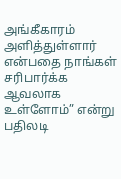அங்கீகாரம் அளித்துள்ளார் என்பதை நாங்கள் சரிபார்க்க ஆவலாக உள்ளோம்” என்று பதிலடி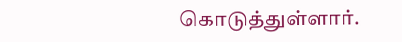கொடுத்துள்ளார்.